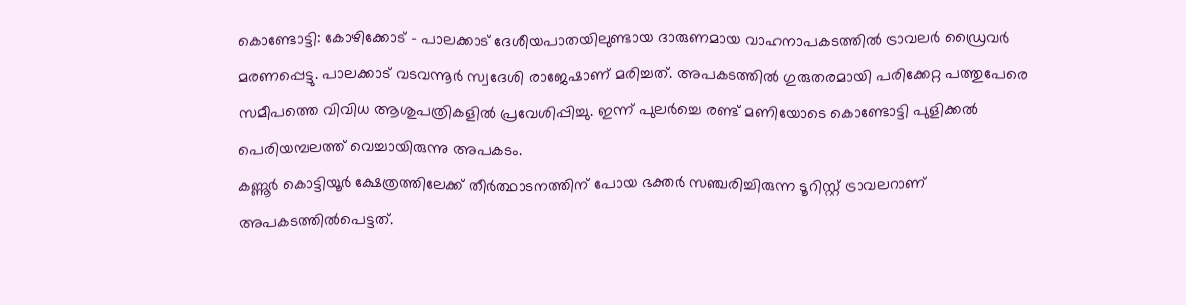കൊണ്ടോട്ടി: കോഴിക്കോട് – പാലക്കാട് ദേശീയപാതയിലുണ്ടായ ദാരുണമായ വാഹനാപകടത്തിൽ ട്രാവലർ ഡ്രൈവർ മരണപ്പെട്ടു. പാലക്കാട് വടവന്നൂർ സ്വദേശി രാജേഷാണ് മരിച്ചത്. അപകടത്തിൽ ഗുരുതരമായി പരിക്കേറ്റ പത്തുപേരെ സമീപത്തെ വിവിധ ആശുപത്രികളിൽ പ്രവേശിപ്പിച്ചു. ഇന്ന് പുലർച്ചെ രണ്ട് മണിയോടെ കൊണ്ടോട്ടി പുളിക്കൽ പെരിയമ്പലത്ത് വെച്ചായിരുന്നു അപകടം.
കണ്ണൂർ കൊട്ടിയൂർ ക്ഷേത്രത്തിലേക്ക് തീർത്ഥാടനത്തിന് പോയ ഭക്തർ സഞ്ചരിച്ചിരുന്ന ടൂറിസ്റ്റ് ട്രാവലറാണ് അപകടത്തിൽപെട്ടത്.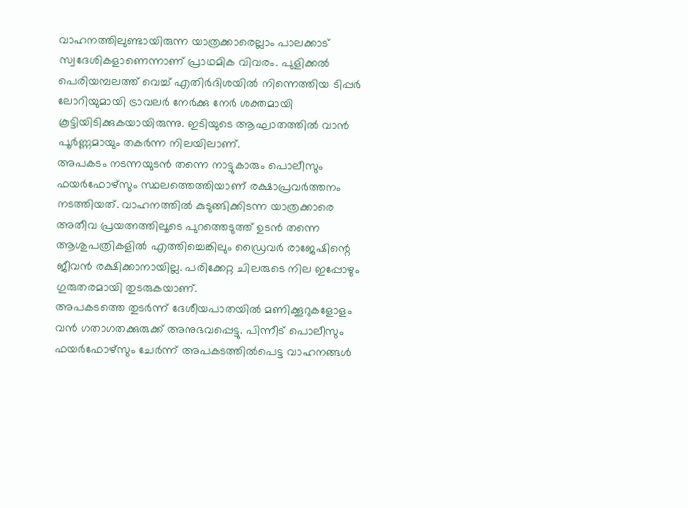വാഹനത്തിലുണ്ടായിരുന്ന യാത്രക്കാരെല്ലാം പാലക്കാട് സ്വദേശികളാണെന്നാണ് പ്രാഥമിക വിവരം. പുളിക്കൽ പെരിയമ്പലത്ത് വെച്ച് എതിർദിശയിൽ നിന്നെത്തിയ ടിപ്പർ ലോറിയുമായി ട്രാവലർ നേർക്കു നേർ ശക്തമായി കൂട്ടിയിടിക്കുകയായിരുന്നു. ഇടിയുടെ ആഘാതത്തിൽ വാൻ പൂർണ്ണമായും തകർന്ന നിലയിലാണ്.
അപകടം നടന്നയുടൻ തന്നെ നാട്ടുകാരും പൊലീസും ഫയർഫോഴ്സും സ്ഥലത്തെത്തിയാണ് രക്ഷാപ്രവർത്തനം നടത്തിയത്. വാഹനത്തിൽ കുടുങ്ങിക്കിടന്ന യാത്രക്കാരെ അതീവ പ്രയത്നത്തിലൂടെ പുറത്തെടുത്ത് ഉടൻ തന്നെ ആശുപത്രികളിൽ എത്തിച്ചെങ്കിലും ഡ്രൈവർ രാജേഷിന്റെ ജീവൻ രക്ഷിക്കാനായില്ല. പരിക്കേറ്റ ചിലരുടെ നില ഇപ്പോഴും ഗുരുതരമായി തുടരുകയാണ്.
അപകടത്തെ തുടർന്ന് ദേശീയപാതയിൽ മണിക്കൂറുകളോളം വൻ ഗതാഗതക്കുരുക്ക് അനുഭവപ്പെട്ടു. പിന്നീട് പൊലീസും ഫയർഫോഴ്സും ചേർന്ന് അപകടത്തിൽപെട്ട വാഹനങ്ങൾ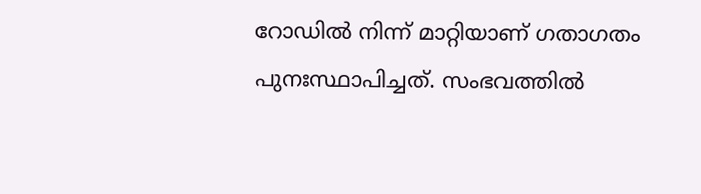റോഡിൽ നിന്ന് മാറ്റിയാണ് ഗതാഗതം പുനഃസ്ഥാപിച്ചത്. സംഭവത്തിൽ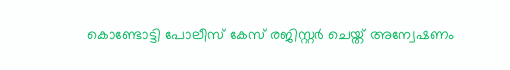കൊണ്ടോട്ടി പോലീസ് കേസ് രജിസ്റ്റർ ചെയ്ത് അന്വേഷണം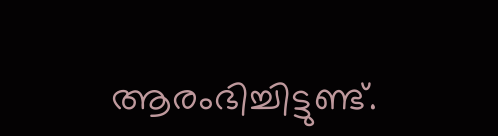ആരംഭിച്ചിട്ടുണ്ട്.